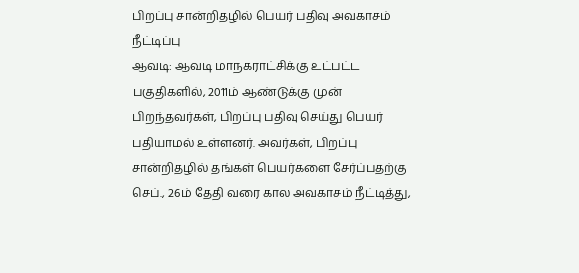பிறப்பு சான்றிதழில் பெயர் பதிவு அவகாசம் நீட்டிப்பு
ஆவடி: ஆவடி மாநகராட்சிக்கு உட்பட்ட பகுதிகளில், 2011ம் ஆண்டுக்கு முன் பிறந்தவர்கள், பிறப்பு பதிவு செய்து பெயர் பதியாமல் உள்ளனர். அவர்கள், பிறப்பு சான்றிதழில் தங்கள் பெயர்களை சேர்ப்பதற்கு செப்., 26ம் தேதி வரை கால அவகாசம் நீட்டித்து,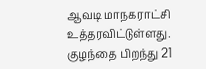ஆவடி மாநகராட்சி உத்தரவிட்டுள்ளது.
குழந்தை பிறந்து 21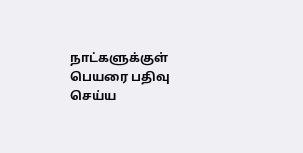நாட்களுக்குள் பெயரை பதிவு செய்ய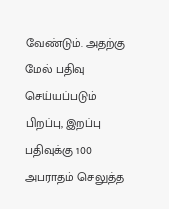வேண்டும். அதற்கு மேல் பதிவு செய்யப்படும் பிறப்பு, இறப்பு பதிவுக்கு 100 அபராதம் செலுத்த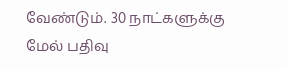வேண்டும். 30 நாட்களுக்கு மேல் பதிவு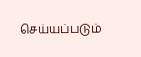செய்யப்படும்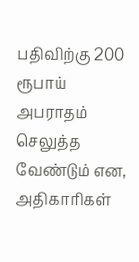பதிவிற்கு 200 ரூபாய் அபராதம் செலுத்த வேண்டும் என, அதிகாரிகள்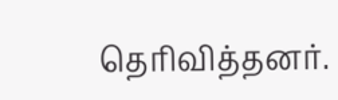தெரிவித்தனர்.